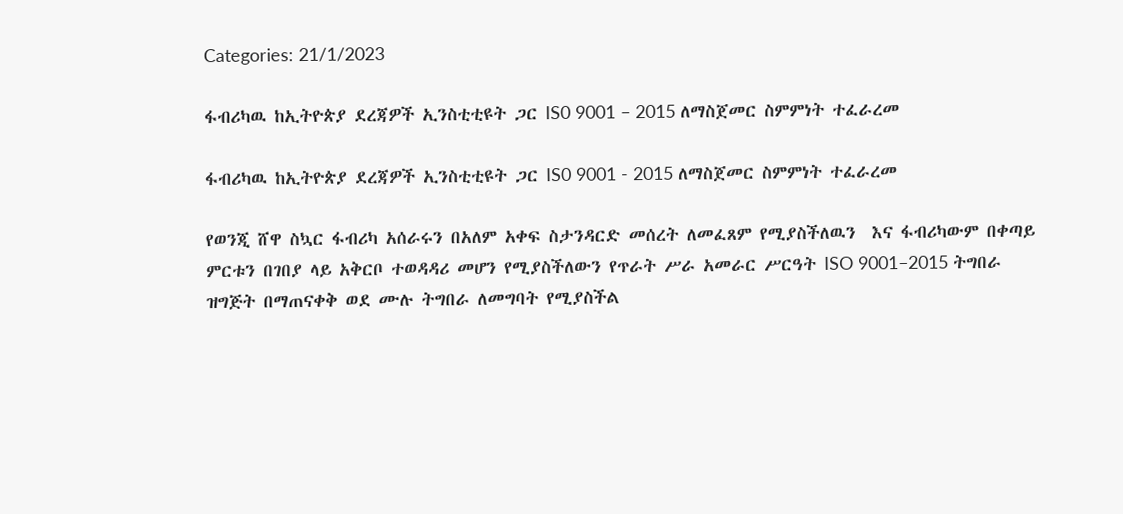Categories: 21/1/2023

ፋብሪካዉ ከኢትዮጵያ ደረጃዎች ኢንስቲቲዩት ጋር IS0 9001 – 2015 ለማስጀመር ስምምነት ተፈራረመ

ፋብሪካዉ ከኢትዮጵያ ደረጃዎች ኢንስቲቲዩት ጋር IS0 9001 - 2015 ለማስጀመር ስምምነት ተፈራረመ

የወንጂ ሸዋ ስኳር ፋብሪካ አሰራሩን በአለም አቀፍ ስታንዳርድ መሰረት ለመፈጸም የሚያስችለዉን  እና ፋብሪካውም በቀጣይ ምርቱን በገበያ ላይ አቅርቦ ተወዳዳሪ መሆን የሚያስችለውን የጥራት ሥራ አመራር ሥርዓት ISO 9001–2015 ትግበራ ዝግጅት በማጠናቀቅ ወደ ሙሉ ትግበራ ለመግባት የሚያስችል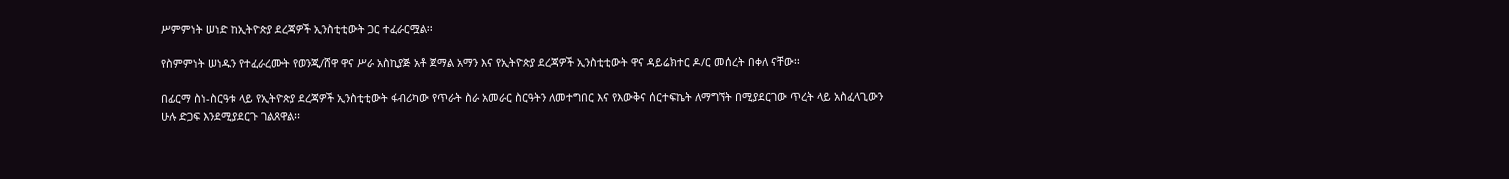ሥምምነት ሠነድ ከኢትዮጵያ ደረጃዎች ኢንስቲቲውት ጋር ተፈራርሟል፡፡

የስምምነት ሠነዱን የተፈራረሙት የወንጂ/ሸዋ ዋና ሥራ አስኪያጅ አቶ ጀማል አማን እና የኢትዮጵያ ደረጃዎች ኢንስቲቲውት ዋና ዳይሬክተር ዶ/ር መሰረት በቀለ ናቸው፡፡

በፊርማ ስነ-ስርዓቱ ላይ የኢትዮጵያ ደረጃዎች ኢንስቲቲውት ፋብሪካው የጥራት ስራ አመራር ስርዓትን ለመተግበር እና የእውቅና ሰርተፍኬት ለማግኘት በሚያደርገው ጥረት ላይ አስፈላጊውን ሁሉ ድጋፍ እንደሚያደርጉ ገልጸዋል፡፡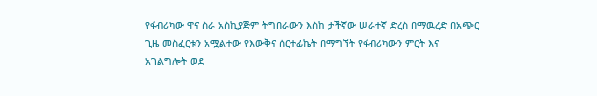የፋብሪካው ዋና ስራ አስኪያጅም ትግበራውን እስከ ታችኛው ሠራተኛ ድረስ በማዉረድ በአጭር ጊዜ መስፈርቱን አሟልተው የእውቅና ሰርተፊኬት በማግኘት የፋብሪካውን ምርት እና አገልግሎት ወደ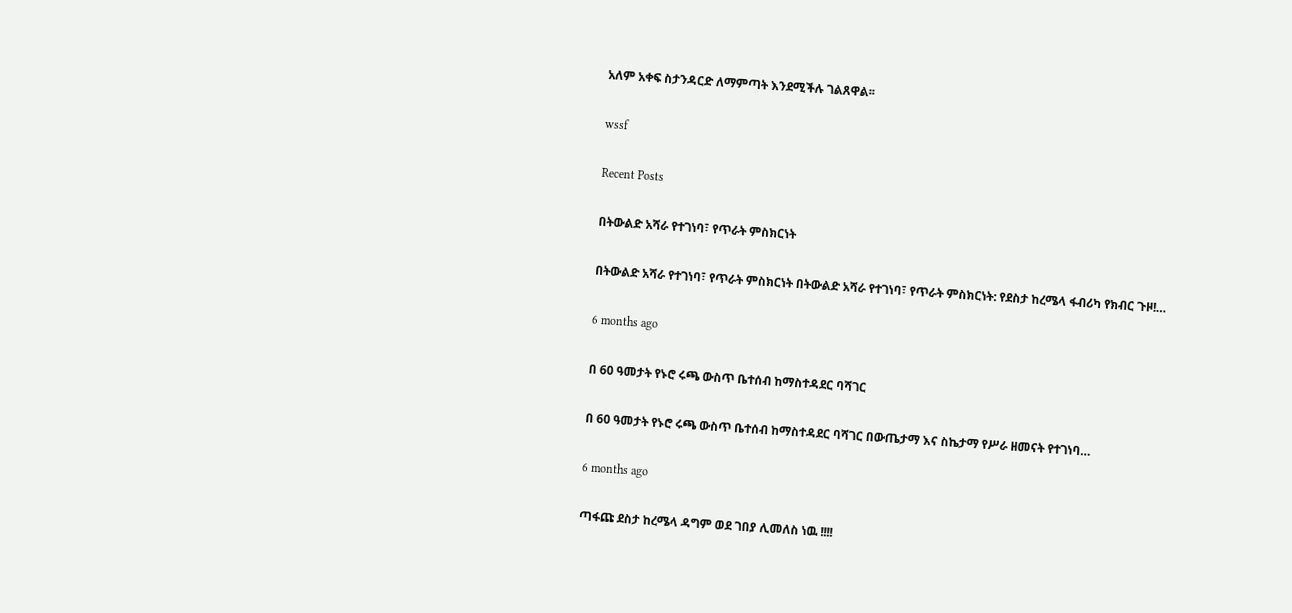አለም አቀፍ ስታንዳርድ ለማምጣት እንደሚችሉ ገልጸዋል፡፡

wssf

Recent Posts

በትውልድ አሻራ የተገነባ፣ የጥራት ምስክርነት

በትውልድ አሻራ የተገነባ፣ የጥራት ምስክርነት በትውልድ አሻራ የተገነባ፣ የጥራት ምስክርነት: የደስታ ከረሜላ ፋብሪካ የክብር ጉዞ!…

6 months ago

በ 60 ዓመታት የኑሮ ሩጫ ውስጥ ቤተሰብ ከማስተዳደር ባሻገር

በ 60 ዓመታት የኑሮ ሩጫ ውስጥ ቤተሰብ ከማስተዳደር ባሻገር በውጤታማ እና ስኬታማ የሥራ ዘመናት የተገነባ…

6 months ago

ጣፋጩ ደስታ ከረሜላ ዳግም ወደ ገበያ ሊመለስ ነዉ !!!!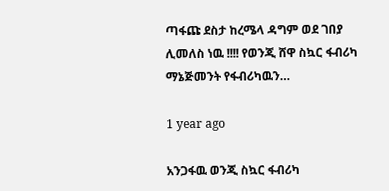ጣፋጩ ደስታ ከረሜላ ዳግም ወደ ገበያ ሊመለስ ነዉ !!!! የወንጂ ሸዋ ስኳር ፋብሪካ ማኔጅመንት የፋብሪካዉን…

1 year ago

አንጋፋዉ ወንጂ ስኳር ፋብሪካ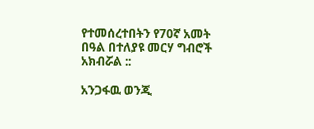የተመሰረተበትን የ70ኛ አመት በዓል በተለያዩ መርሃ ግብሮች  አክብሯል ::

አንጋፋዉ ወንጂ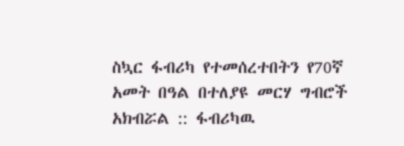ስኳር ፋብሪካ የተመሰረተበትን የ70ኛ አመት በዓል በተለያዩ መርሃ ግብሮች አክብሯል :: ፋብሪካዉ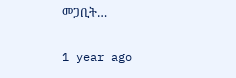መጋቢት…

1 year ago